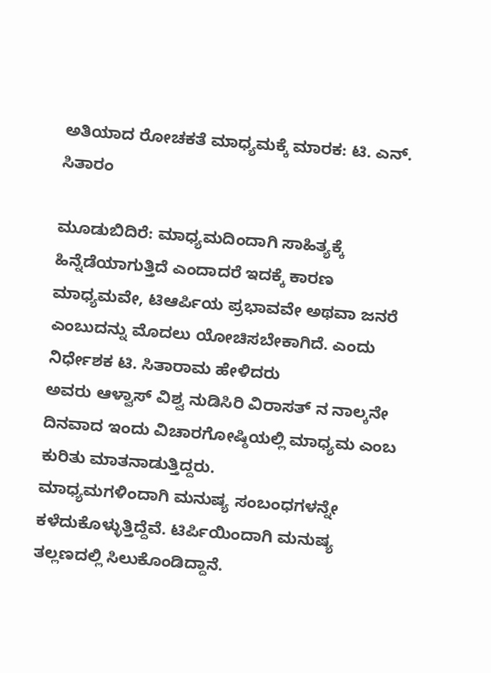ಅತಿಯಾದ ರೋಚಕತೆ ಮಾಧ್ಯಮಕ್ಕೆ ಮಾರಕ: ಟಿ. ಎನ್. ಸಿತಾರಂ

ಮೂಡುಬಿದಿರೆ: ಮಾಧ್ಯಮದಿಂದಾಗಿ ಸಾಹಿತ್ಯಕ್ಕೆ ಹಿನ್ನೆಡೆಯಾಗುತ್ತಿದೆ ಎಂದಾದರೆ ಇದಕ್ಕೆ ಕಾರಣ ಮಾಧ್ಯಮವೇ, ಟಿಆರ್ಪಿಯ ಪ್ರಭಾವವೇ ಅಥವಾ ಜನರೆ ಎಂಬುದನ್ನು ಮೊದಲು ಯೋಚಿಸಬೇಕಾಗಿದೆ. ಎಂದು ನಿರ್ಧೇಶಕ ಟಿ. ಸಿತಾರಾಮ ಹೇಳಿದರು
ಅವರು ಆಳ್ವಾಸ್ ವಿಶ್ವ ನುಡಿಸಿರಿ ವಿರಾಸತ್ ನ ನಾಲ್ಕನೇ ದಿನವಾದ ಇಂದು ವಿಚಾರಗೋಷ್ಠಿಯಲ್ಲಿ ಮಾಧ್ಯಮ ಎಂಬ ಕುರಿತು ಮಾತನಾಡುತ್ತಿದ್ದರು.
ಮಾಧ್ಯಮಗಳಿಂದಾಗಿ ಮನುಷ್ಯ ಸಂಬಂಧಗಳನ್ನೇ ಕಳೆದುಕೊಳ್ಳುತ್ತಿದ್ದೆವೆ. ಟಿರ್ಪಿಯಿಂದಾಗಿ ಮನುಷ್ಯ ತಲ್ಲಣದಲ್ಲಿ ಸಿಲುಕೊಂಡಿದ್ದಾನೆ.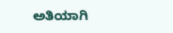ಅತಿಯಾಗಿ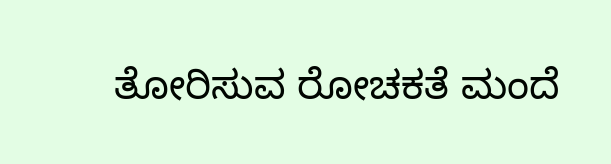ತೋರಿಸುವ ರೋಚಕತೆ ಮಂದೆ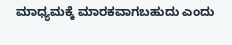ಮಾಧ್ಯಮಕ್ಕೆ ಮಾರಕವಾಗಬಹುದು ಎಂದು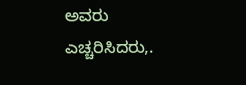ಅವರು ಎಚ್ಚರಿಸಿದರು,.